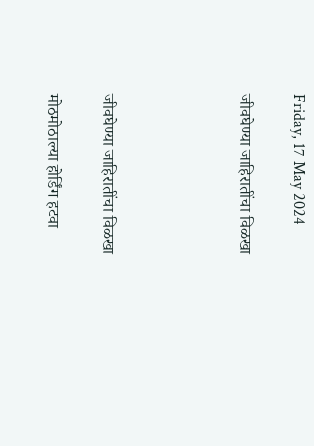Friday, 17 May 2024

जीवघेण्या जाहिरातींचा विळखा




जीवघेण्या जाहिरातींचा विळखा

मोठमोठाल्या होर्डिंग हटवा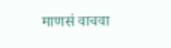माणसं वाचवा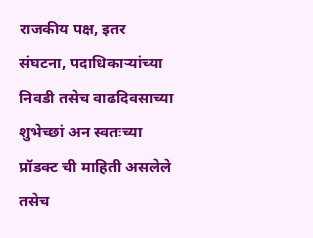राजकीय पक्ष, इतर संघटना, पदाधिकाऱ्यांच्या निवडी तसेच वाढदिवसाच्या शुभेच्छां अन स्वतःच्या प्रॉडक्ट ची माहिती असलेले तसेच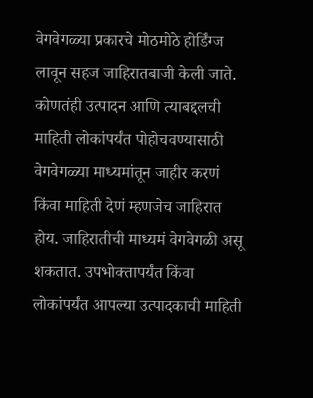वेगवेगळ्या प्रकारचे मोठमोठे होर्डिंग्ज लावून सहज जाहिरातबाजी केली जाते. कोणतंही उत्पादन आणि त्याबद्दलची माहिती लोकांपर्यंत पोहोचवण्यासाठी वेगवेगळ्या माध्यमांतून जाहीर करणं किंवा माहिती देणं म्हणजेच जाहिरात होय. जाहिरातीची माध्यमं वेगवेगळी असू शकतात. उपभोक्तापर्यंत किंवा लोकांपर्यंत आपल्या उत्पादकाची माहिती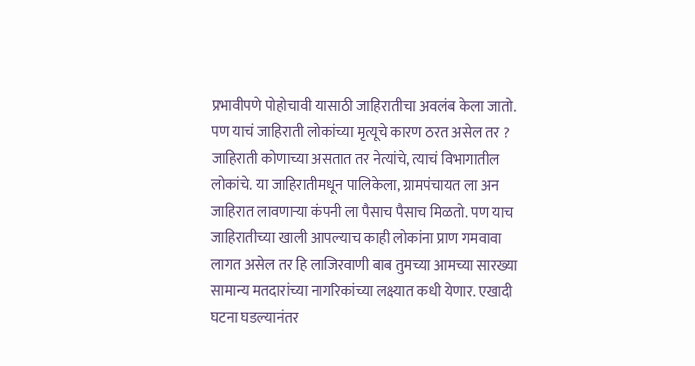प्रभावीपणे पोहोचावी यासाठी जाहिरातीचा अवलंब केला जातो. पण याचं जाहिराती लोकांच्या मृत्यूचे कारण ठरत असेल तर ? जाहिराती कोणाच्या असतात तर नेत्यांचे, त्याचं विभागातील लोकांचे. या जाहिरातीमधून पालिकेला, ग्रामपंचायत ला अन जाहिरात लावणाऱ्या कंपनी ला पैसाच पैसाच मिळतो. पण याच जाहिरातीच्या खाली आपल्याच काही लोकांना प्राण गमवावा लागत असेल तर हि लाजिरवाणी बाब तुमच्या आमच्या सारख्या सामान्य मतदारांच्या नागरिकांच्या लक्ष्यात कधी येणार. एखादी घटना घडल्यानंतर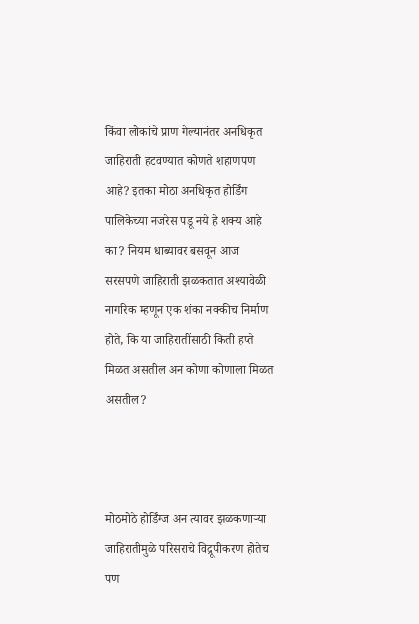किंवा लोकांचे प्राण गेल्यानंतर अनधिकृत जाहिराती हटवण्यात कोणते शहाणपण आहे? इतका मोठा अनधिकृत होर्डिंग पालिकेच्या नजरेस पडू नये हे शक्य आहे का? नियम धाब्यावर बसवून आज सरसपणे जाहिराती झळकतात अश्यावेळी नागरिक म्हणून एक शंका नक्कीच निर्माण होते, कि या जाहिरातींसाठी किती हप्ते मिळत असतील अन कोणा कोणाला मिळत असतील?



मोठमोठे होर्डिंग्ज अन त्यावर झळकणाऱ्या जाहिरातीमुळे परिसराचे विद्रूपीकरण होतेच पण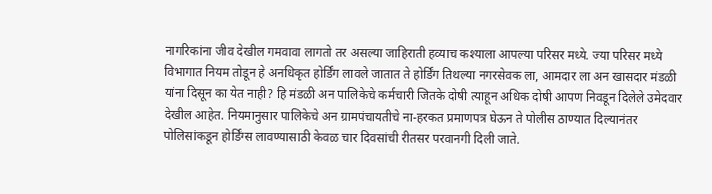नागरिकांना जीव देखील गमवावा लागतो तर असल्या जाहिराती हव्याच कश्याला आपल्या परिसर मध्ये. ज्या परिसर मध्ये विभागात नियम तोडून हे अनधिकृत होर्डिंग लावले जातात ते होर्डिंग तिथल्या नगरसेवक ला, आमदार ला अन खासदार मंडळी यांना दिसून का येत नाही? हि मंडळी अन पालिकेचे कर्मचारी जितके दोषी त्याहून अधिक दोषी आपण निवडून दिलेले उमेदवार देखील आहेत. नियमानुसार पालिकेचे अन ग्रामपंचायतीचे ना-हरकत प्रमाणपत्र घेऊन ते पोलीस ठाण्यात दिल्यानंतर पोलिसांकडून होर्डिंग्स लावण्यासाठी केवळ चार दिवसांची रीतसर परवानगी दिली जाते.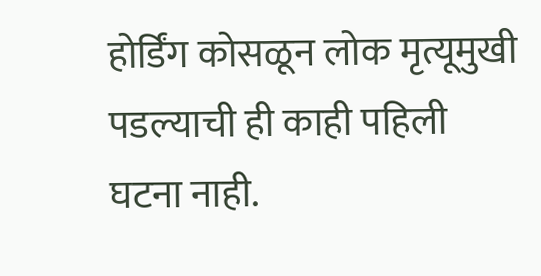होर्डिंग कोसळून लोक मृत्यूमुखी पडल्याची ही काही पहिली घटना नाही.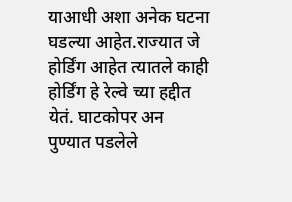याआधी अशा अनेक घटना घडल्या आहेत.राज्यात जे होर्डिंग आहेत त्यातले काही होर्डिंग हे रेल्वे च्या हद्दीत येतं. घाटकोपर अन पुण्यात पडलेले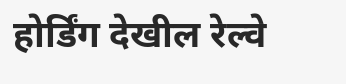होर्डिंग देखील रेल्वे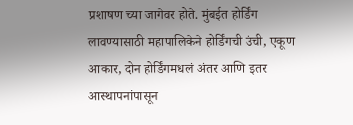प्रशाषण च्या जागेवर होते. मुंबईत होर्डिंग लावण्यासाठी महापालिकेने होर्डिंगची उंची, एकूण आकार, दोन होर्डिंगमधलं अंतर आणि इतर आस्थापनांपासून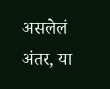असलेलं अंतर, या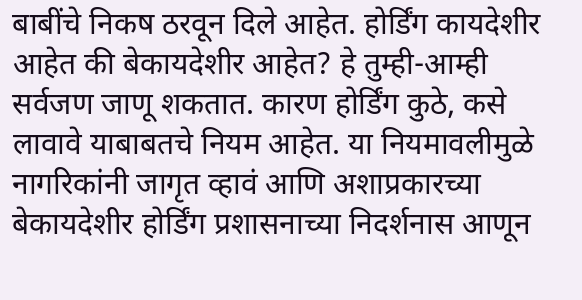बाबींचे निकष ठरवून दिले आहेत. होर्डिंग कायदेशीर आहेत की बेकायदेशीर आहेत? हे तुम्ही-आम्ही सर्वजण जाणू शकतात. कारण होर्डिंग कुठे, कसे लावावे याबाबतचे नियम आहेत. या नियमावलीमुळे नागरिकांनी जागृत व्हावं आणि अशाप्रकारच्या बेकायदेशीर होर्डिंग प्रशासनाच्या निदर्शनास आणून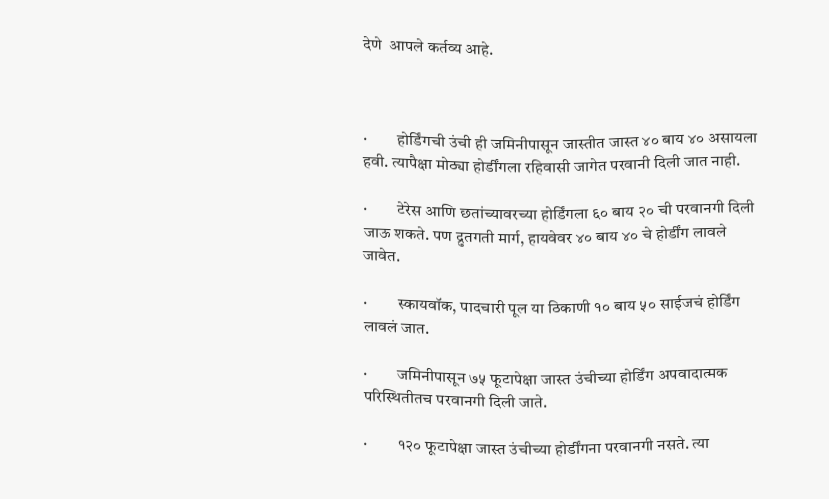देणे  आपले कर्तव्य आहे.



·         होर्डिंगची उंची ही जमिनीपासून जास्तीत जास्त ४० बाय ४० असायला हवी. त्यापैक्षा मोठ्या होर्डींगला रहिवासी जागेत परवानी दिली जात नाही.

·         टेरेस आणि छतांच्यावरच्या होर्डिंगला ६० बाय २० ची परवानगी दिली जाऊ शकते. पण द्रुतगती मार्ग, हायवेवर ४० बाय ४० चे होर्डींग लावले जावेत.

·         स्कायवॉक, पादचारी पूल या ठिकाणी १० बाय ५० साईजचं होर्डिंग लावलं जात.

·         जमिनीपासून ७५ फूटापेक्षा जास्त उंचीच्या होर्डिंग अपवादात्मक परिस्थितीतच परवानगी दिली जाते.

·         १२० फूटापेक्षा जास्त उंचीच्या होर्डींगना परवानगी नसते. त्या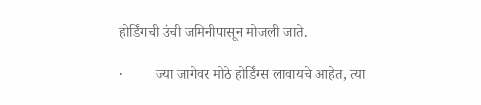होर्डिंगची उंची जमिनीपासून मोजली जाते.

·         ज्या जागेवर मोठे होर्डिंग्स लावायचे आहेत, त्या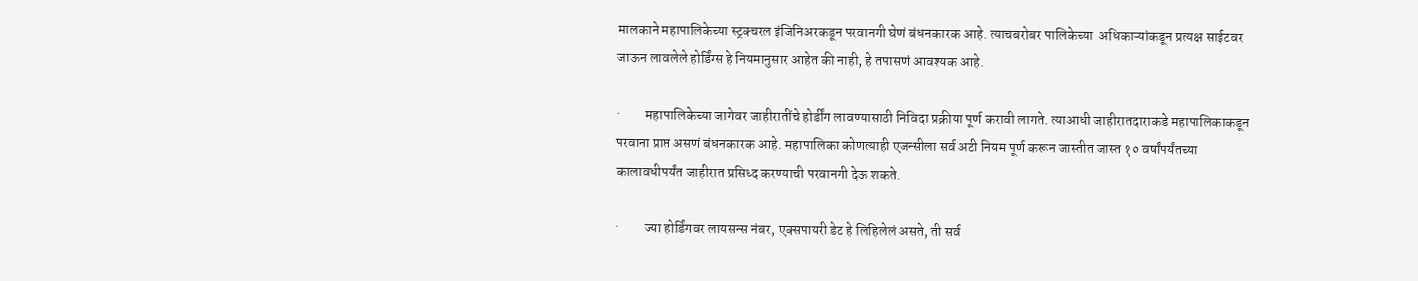मालकाने महापालिकेच्या स्ट्रक्चरल इंजिनिअरकडून परवानगी घेणं बंधनकारक आहे. त्याचबरोबर पालिकेच्या  अधिकाऱ्यांकडून प्रत्यक्ष साईटवर जाऊन लावलेले होर्डिंग्स हे नियमानुसार आहेत की नाही, हे तपासणं आवश्यक आहे.

·         महापालिकेच्या जागेवर जाहीरातींचे होर्डींग लावण्यासाठी निविदा प्रक्रीया पूर्ण करावी लागते. त्याआधी जाहीरातदाराकडे महापालिकाकडून परवाना प्राप्त असणं बंधनकारक आहे. महापालिका कोणत्याही एजन्सीला सर्व अटी नियम पूर्ण करून जास्तीत जास्त १० वर्षांपर्यंतच्या कालावधीपर्यंत जाहीरात प्रसिध्द करण्याची परवानगी देऊ शकते.

·         ज्या होर्डिंगवर लायसन्स नंबर, एक्सपायरी डेट हे लिहिलेलं असते, ती सर्व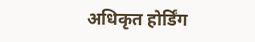अधिकृत होर्डिंग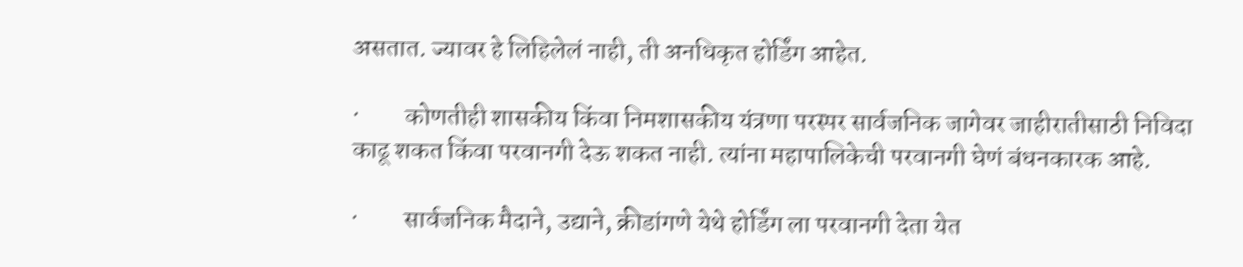असतात. ज्यावर हे लिहिलेलं नाही, ती अनधिकृत होर्डिंग आहेत.

·         कोणतीही शासकीय किंवा निमशासकीय यंत्रणा परस्पर सार्वजनिक जागेवर जाहीरातीसाठी निविदा काढू शकत किंवा परवानगी देऊ शकत नाही. त्यांना महापालिकेची परवानगी घेणं बंधनकारक आहे.

·         सार्वजनिक मैदाने, उद्याने, क्रीडांगणे येथे होर्डिंग ला परवानगी देता येत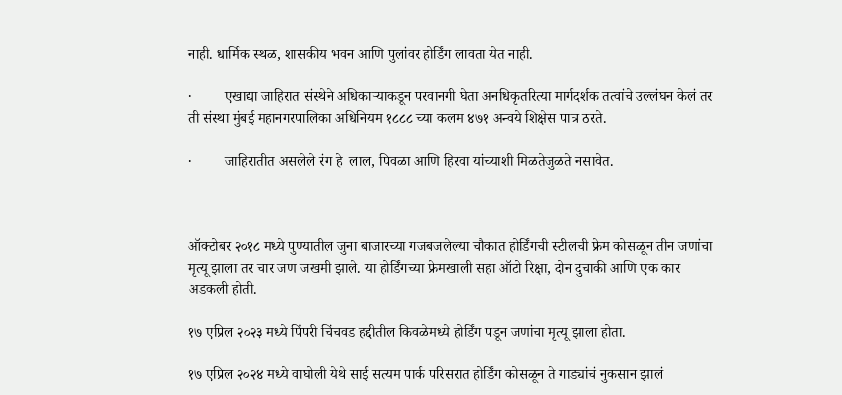नाही. धार्मिक स्थळ, शासकीय भवन आणि पुलांवर होर्डिंग लावता येत नाही.

·         एखाद्या जाहिरात संस्थेने अधिकाऱ्याकडून परवानगी घेता अनधिकृतरित्या मार्गदर्शक तत्वांचे उल्लंघन केलं तर ती संस्था मुंबई महानगरपालिका अधिनियम १८८८ च्या कलम ४७१ अन्वये शिक्षेस पात्र ठरते.

·         जाहिरातीत असलेले रंग हे  लाल, पिवळा आणि हिरवा यांच्याशी मिळतेजुळते नसावेत.



ऑक्टोबर २०१८ मध्ये पुण्यातील जुना बाजारच्या गजबजलेल्या चौकात होर्डिंगची स्टीलची फ्रेम कोसळून तीन जणांचा मृत्यू झाला तर चार जण जखमी झाले. या होर्डिंगच्या फ्रेमखाली सहा ऑटो रिक्षा, दोन दुचाकी आणि एक कार अडकली होती.

१७ एप्रिल २०२३ मध्ये पिंपरी चिंचवड हद्दीतील किवळेमध्ये होर्डिंग पडून जणांचा मृत्यू झाला होता.

१७ एप्रिल २०२४ मध्ये वाघोली येथे साई सत्यम पार्क परिसरात होर्डिंग कोसळून ते गाड्यांचं नुकसान झालं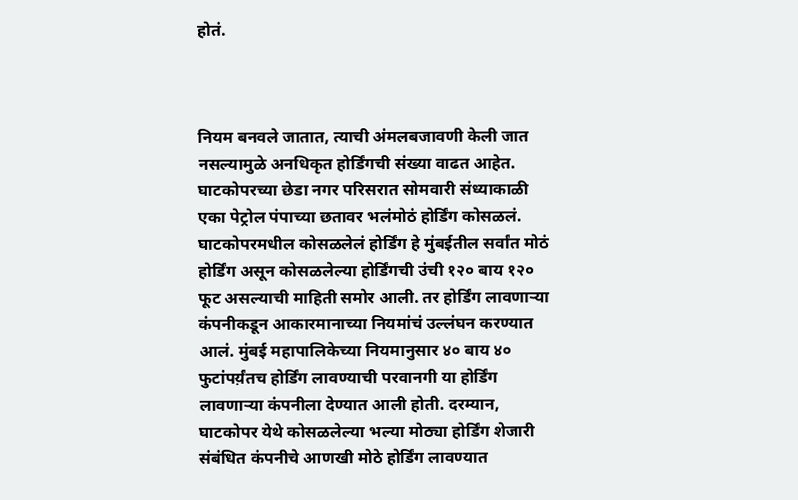होतं.



नियम बनवले जातात, त्याची अंमलबजावणी केली जात नसल्यामुळे अनधिकृत होर्डिंगची संख्या वाढत आहेत. घाटकोपरच्या छेडा नगर परिसरात सोमवारी संध्याकाळी एका पेट्रोल पंपाच्या छतावर भलंमोठं होर्डिंग कोसळलं. घाटकोपरमधील कोसळलेलं होर्डिंग हे मुंबईतील सर्वांत मोठं होर्डिंग असून कोसळलेल्या होर्डिंगची उंची १२० बाय १२० फूट असल्याची माहिती समोर आली. तर होर्डिंग लावणाऱ्या कंपनीकडून आकारमानाच्या नियमांचं उल्लंघन करण्यात आलं. मुंबई महापालिकेच्या नियमानुसार ४० बाय ४० फुटांपर्य़ंतच होर्डिंग लावण्याची परवानगी या होर्डिंग लावणाऱ्या कंपनीला देण्यात आली होती. दरम्यान, घाटकोपर येथे कोसळलेल्या भल्या मोठ्या होर्डिंग शेजारी संबंधित कंपनीचे आणखी मोठे होर्डिंग लावण्यात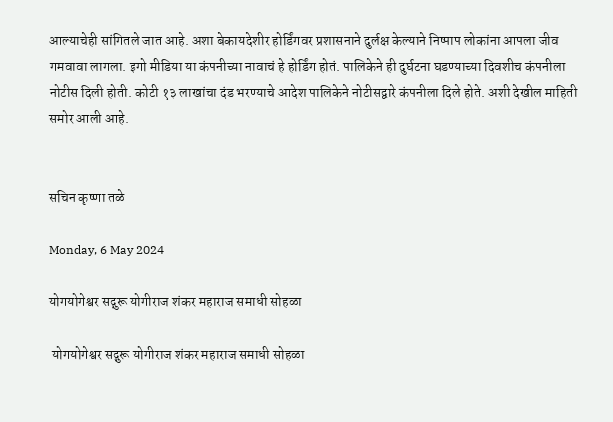आल्याचेही सांगितले जात आहे. अशा बेकायदेशीर होर्डिंगवर प्रशासनाने दुर्लक्ष केल्याने निष्पाप लोकांना आपला जीव गमवावा लागला. इगो मीडिया या कंपनीच्या नावाचं हे होर्डिंग होतं. पालिकेने ही दुर्घटना घडण्याच्या दिवशीच कंपनीला नोटीस दिली होती. कोटी १३ लाखांचा दंड भरण्याचे आदेश पालिकेने नोटीसद्वारे कंपनीला दिले होते. अशी देखील माहिती समोर आली आहे.


सचिन कृष्णा तळे

Monday, 6 May 2024

योगयोगेश्वर सद्गुरू योगीराज शंकर महाराज समाधी सोहळा

 योगयोगेश्वर सद्गुरू योगीराज शंकर महाराज समाधी सोहळा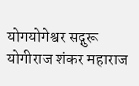योगयोगेश्वर सद्गुरू योगीराज शंकर महाराज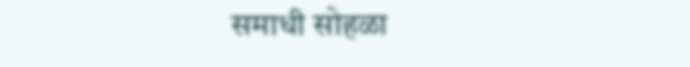समाधी सोहळा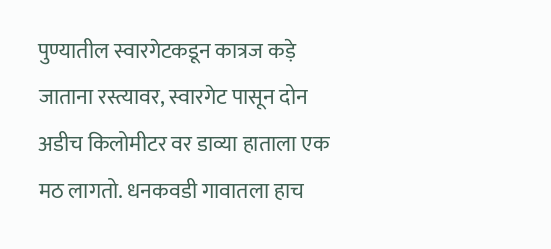पुण्यातील स्वारगेटकडून कात्रज कड़े जाताना रस्त्यावर, स्वारगेट पासून दोन अडीच किलोमीटर वर डाव्या हाताला एक मठ लागतो. धनकवडी गावातला हाच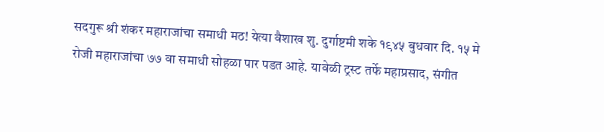सदगुरू श्री शंकर महाराजांचा समाधी मठ! येत्या वैशाख शु. दुर्गाष्टमी शके १९४५ बुधवार दि. १५ मे रोजी महाराजांचा ७७ वा समाधी सोहळा पार पडत आहे. यावेळी ट्रस्ट तर्फे महाप्रसाद, संगीत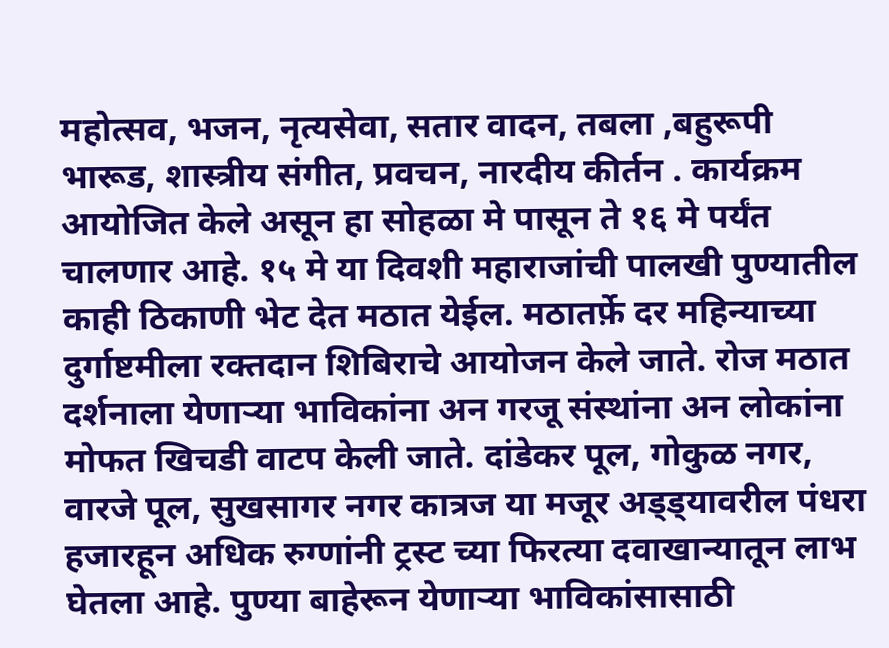महोत्सव, भजन, नृत्यसेवा, सतार वादन, तबला ,बहुरूपी भारूड, शास्त्रीय संगीत, प्रवचन, नारदीय कीर्तन . कार्यक्रम आयोजित केले असून हा सोहळा मे पासून ते १६ मे पर्यंत चालणार आहे. १५ मे या दिवशी महाराजांची पालखी पुण्यातील काही ठिकाणी भेट देत मठात येईल. मठातर्फ़े दर महिन्याच्या दुर्गाष्टमीला रक्तदान शिबिराचे आयोजन केले जाते. रोज मठात दर्शनाला येणाऱ्या भाविकांना अन गरजू संस्थांना अन लोकांना मोफत खिचडी वाटप केली जाते. दांडेकर पूल, गोकुळ नगर, वारजे पूल, सुखसागर नगर कात्रज या मजूर अड्ड्यावरील पंधरा हजारहून अधिक रुग्णांनी ट्रस्ट च्या फिरत्या दवाखान्यातून लाभ घेतला आहे. पुण्या बाहेरून येणाऱ्या भाविकांसासाठी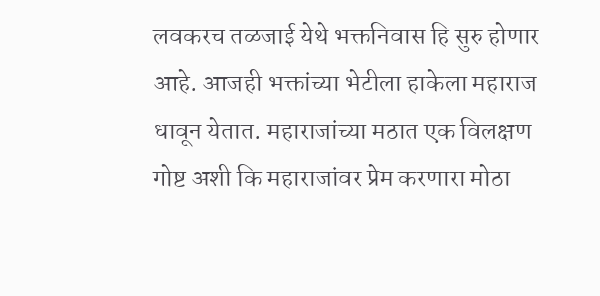लवकरच तळजाई येथे भक्तनिवास हि सुरु होणार आहे. आजही भक्तांच्या भेटीला हाकेला महाराज धावून येतात. महाराजांच्या मठात एक विलक्षण गोष्ट अशी कि महाराजांवर प्रेम करणारा मोठा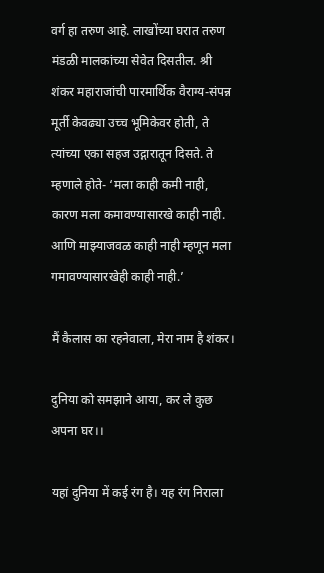वर्ग हा तरुण आहे. लाखोंच्या घरात तरुण मंडळी मालकांच्या सेवेत दिसतील. श्री शंकर महाराजांची पारमार्थिक वैराग्य-संपन्न मूर्ती केवढ्या उच्च भूमिकेवर होती, ते त्यांच्या एका सहज उद्गारातून दिसते. ते म्हणाले होते- ‘मला काही कमी नाही, कारण मला कमावण्यासारखे काही नाही. आणि माझ्याजवळ काही नाही म्हणून मला गमावण्यासारखेही काही नाही.’

मैं कैलास का रहनेवाला, मेरा नाम है शंकर।

दुनिया को समझाने आया, कर ले कुछ अपना घर।।

यहां दुनिया में कई रंग है। यह रंग निराला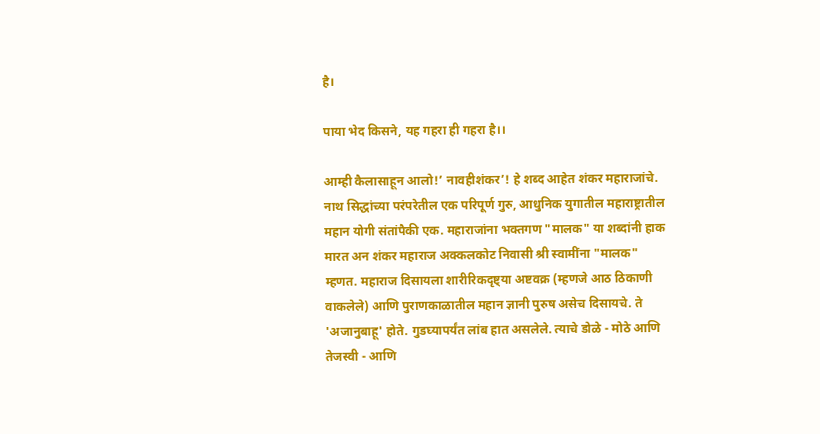है।

पाया भेद किसने, यह गहरा ही गहरा है।।

आम्ही कैलासाहून आलो!’ नावहीशंकर’! हे शब्द आहेत शंकर महाराजांचे. नाथ सिद्धांच्या परंपरेतील एक परिपूर्ण गुरु, आधुनिक युगातील महाराष्ट्रातील महान योगी संतांपैकी एक. महाराजांना भक्तगण "मालक" या शब्दांनी हाक मारत अन शंकर महाराज अक्कलकोट निवासी श्री स्वामींना "मालक" म्हणत. महाराज दिसायला शारीरिकदृष्ट्या अष्टवक्र (म्हणजे आठ ठिकाणी वाकलेले) आणि पुराणकाळातील महान ज्ञानी पुरुष असेच दिसायचे. ते 'अजानुबाहू' होते. गुडघ्यापर्यंत लांब हात असलेले. त्याचे डोळे - मोठे आणि तेजस्वी - आणि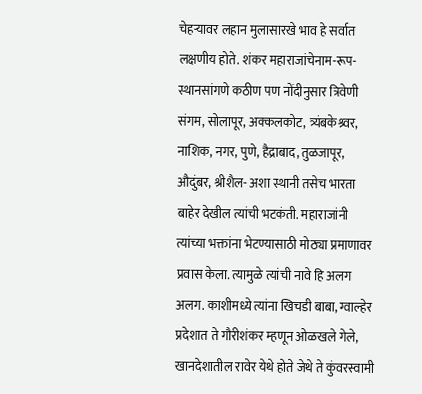चेहऱ्यावर लहान मुलासारखे भाव हे सर्वात लक्षणीय होते. शंकर महाराजांचेनाम-रूप-स्थानसांगणे कठीण पण नोंदीनुसार त्रिवेणी संगम, सोलापूर, अक्कलकोट, त्र्यंबकेश्र्वर, नाशिक, नगर, पुणे, हैद्राबाद, तुळजापूर, औदुंबर, श्रीशैल- अशा स्थानी तसेच भारता बाहेर देखील त्यांची भटकंती. महाराजांनी त्यांच्या भक्तांना भेटण्यासाठी मोठ्या प्रमाणावर प्रवास केला. त्यामुळे त्यांची नावे हि अलग अलग. काशीमध्ये त्यांना खिचडी बाबा, ग्वाल्हेर प्रदेशात ते गौरीशंकर म्हणून ओळखले गेले, खानदेशातील रावेर येथे होते जेथे ते कुंवरस्वामी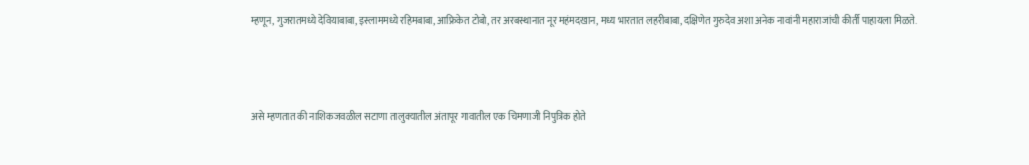म्हणून, गुजरातमध्ये देवियाबाबा, इस्लाममध्ये रहिमबाबा, आफ्रिकेत टोबो, तर अरबस्थानात नूर महंमदखान, मध्य भारतात लहरीबाबा, दक्षिणेत गुरुदेव अशा अनेक नावांनी महाराजांची कीर्ती पाहायला मिळते.



असे म्हणतात की नाशिकजवळील सटाणा तालुक्यातील अंतापूर गावातील एक चिमणाजी निपुत्रिक होते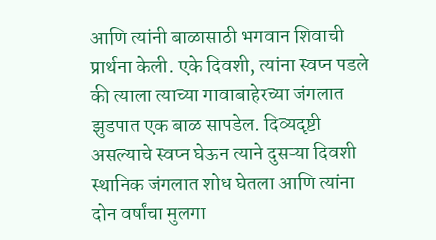आणि त्यांनी बाळासाठी भगवान शिवाची प्रार्थना केली. एके दिवशी, त्यांना स्वप्न पडले की त्याला त्याच्या गावाबाहेरच्या जंगलात झुडपात एक बाळ सापडेल. दिव्यदृष्टी असल्याचे स्वप्न घेऊन त्याने दुसऱ्या दिवशी स्थानिक जंगलात शोध घेतला आणि त्यांना दोन वर्षांचा मुलगा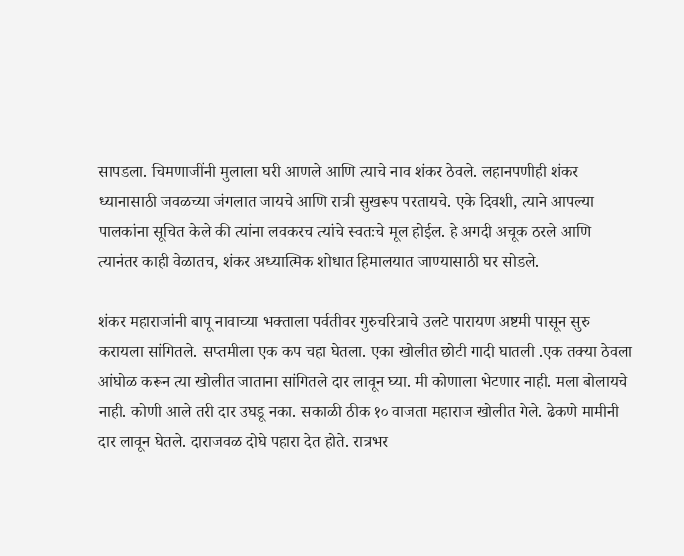सापडला. चिमणाजींनी मुलाला घरी आणले आणि त्याचे नाव शंकर ठेवले. लहानपणीही शंकर ध्यानासाठी जवळच्या जंगलात जायचे आणि रात्री सुखरूप परतायचे. एके दिवशी, त्याने आपल्या पालकांना सूचित केले की त्यांना लवकरच त्यांचे स्वतःचे मूल होईल. हे अगदी अचूक ठरले आणि त्यानंतर काही वेळातच, शंकर अध्यात्मिक शोधात हिमालयात जाण्यासाठी घर सोडले.

शंकर महाराजांनी बापू नावाच्या भक्ताला पर्वतीवर गुरुचरित्राचे उलटे पारायण अष्टमी पासून सुरु करायला सांगितले. सप्तमीला एक कप चहा घेतला. एका खोलीत छोटी गादी घातली .एक तक्या ठेवला आंघोळ करून त्या खोलीत जाताना सांगितले दार लावून घ्या. मी कोणाला भेटणार नाही. मला बोलायचे नाही. कोणी आले तरी दार उघडू नका. सकाळी ठीक १० वाजता महाराज खोलीत गेले. ढेकणे मामीनी दार लावून घेतले. दाराजवळ दोघे पहारा देत होते. रात्रभर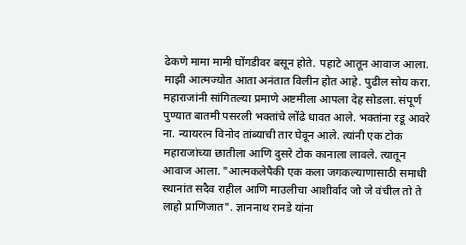ढेकणे मामा मामी घोंगडीवर बसून होते. पहाटे आतून आवाज आला. माझी आत्मज्योत आता अनंतात विलीन होत आहे. पुढील सोय करा. महाराजांनी सांगितल्या प्रमाणे अष्टमीला आपला देह सोडला. संपूर्ण पुण्यात बातमी पसरली भक्तांचे लोंढे धावत आले. भक्तांना रडू आवरे ना. न्यायरत्न विनोद तांब्याची तार घेवून आले. त्यांनी एक टोक महाराजांच्या छातीला आणि दुसरे टोक कानाला लावले. त्यातून आवाज आला. "आत्मकलेपैकी एक कला जगकल्याणासाठी समाधी स्थानांत सदैव राहील आणि माउलीचा आशीर्वाद जो जे वंचील तो ते लाहो प्राणिजात". ज्ञाननाथ रानडे यांना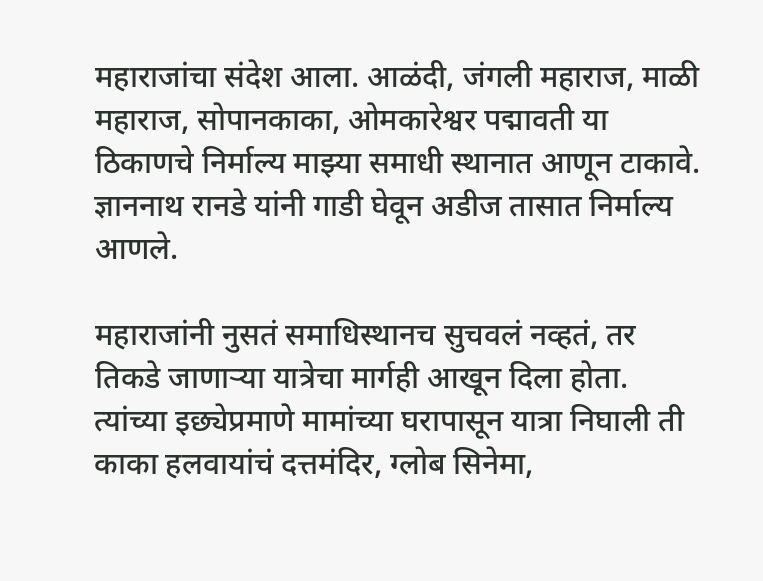महाराजांचा संदेश आला. आळंदी, जंगली महाराज, माळी महाराज, सोपानकाका, ओमकारेश्वर पद्मावती या ठिकाणचे निर्माल्य माझ्या समाधी स्थानात आणून टाकावे. ज्ञाननाथ रानडे यांनी गाडी घेवून अडीज तासात निर्माल्य आणले.

महाराजांनी नुसतं समाधिस्थानच सुचवलं नव्हतं, तर तिकडे जाणाऱ्या यात्रेचा मार्गही आखून दिला होता. त्यांच्या इछ्येप्रमाणे मामांच्या घरापासून यात्रा निघाली ती काका हलवायांचं दत्तमंदिर, ग्लोब सिनेमा,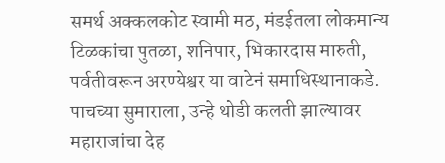समर्थ अक्कलकोट स्वामी मठ, मंडईतला लोकमान्य टिळकांचा पुतळा, शनिपार, भिकारदास मारुती, पर्वतीवरून अरण्येश्वर या वाटेनं समाधिस्थानाकडे. पाचच्या सुमाराला, उन्हे थोडी कलती झाल्यावर महाराजांचा देह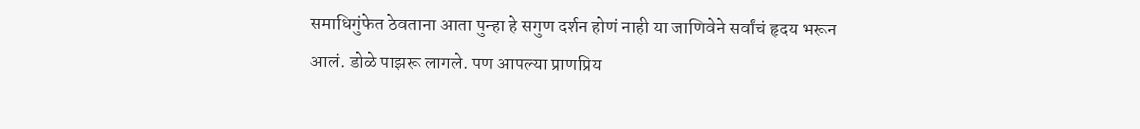समाधिगुंफेत ठेवताना आता पुन्हा हे सगुण दर्शन होणं नाही या जाणिवेने सर्वांचं हृदय भरून आलं. डोळे पाझरू लागले. पण आपल्या प्राणप्रिय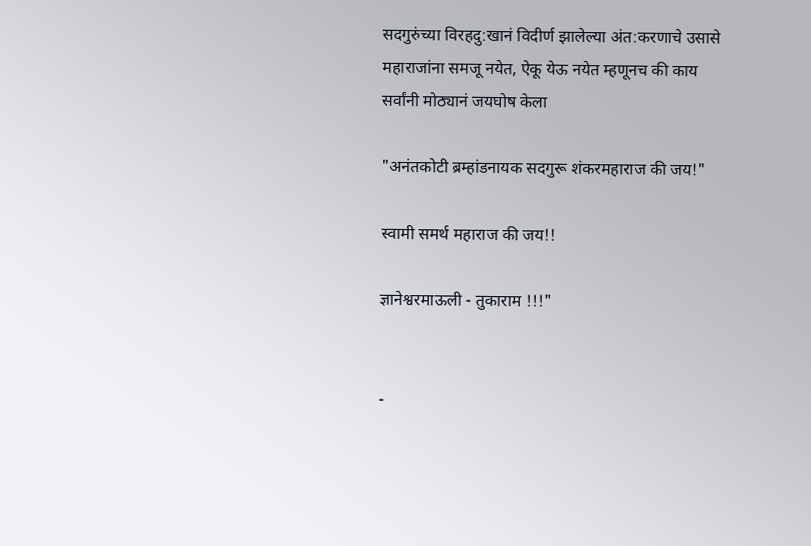सदगुरुंच्या विरहदु:खानं विदीर्ण झालेल्या अंत:करणाचे उसासे महाराजांना समजू नयेत, ऐकू येऊ नयेत म्हणूनच की काय सर्वांनी मोठ्यानं जयघोष केला

"अनंतकोटी ब्रम्हांडनायक सदगुरू शंकरमहाराज की जय!"

स्वामी समर्थ महाराज की जय!!

ज्ञानेश्वरमाऊली - तुकाराम !!!"


-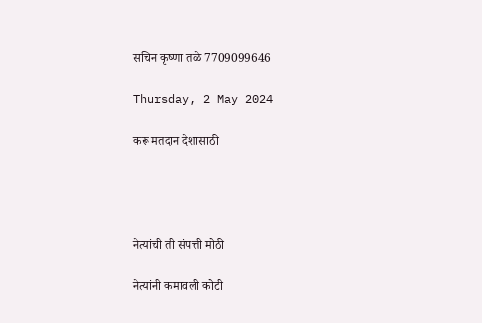सचिन कृष्णा तळे 7709099646

Thursday, 2 May 2024

करू मतदान देशासाठी




नेत्यांची ती संपत्ती मोठी

नेत्यांनी कमावली कोटी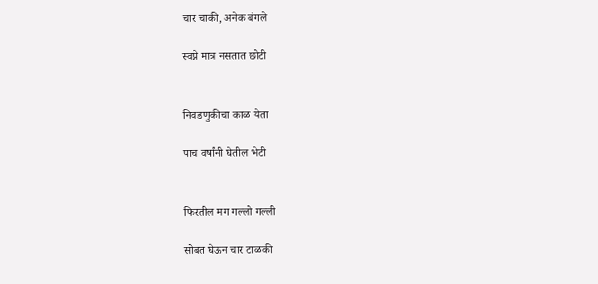चार चाकी, अनेक बंगले

स्वप्ने मात्र नसतात छोटी


निवडणुकीचा काळ येता

पाच वर्षांनी घेतील भेटी


फिरतील मग गल्लो गल्ली

सोबत घेऊन चार टाळकी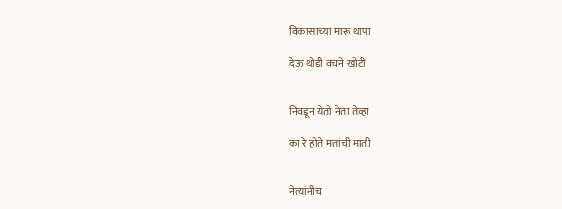विकासाच्या मारू थापा

देऊ थोडी वचने खोटी


निवडून येतो नेता तेव्हा

का रे होते मतांची माती


नेत्यांनीच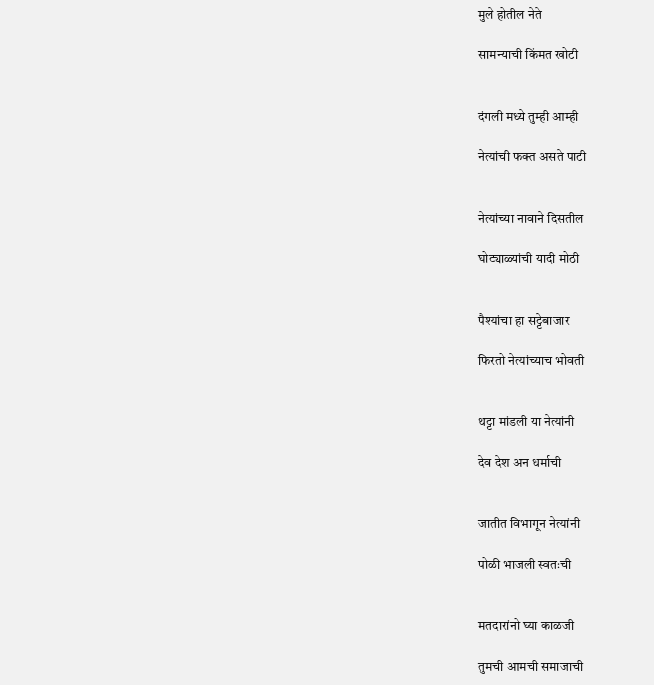मुले होतील नेते

सामन्याची किंमत खोटी


दंगली मध्ये तुम्ही आम्ही

नेत्यांची फक्त असते पाटी


नेत्यांच्या नावाने दिसतील

घोट्याळ्यांची यादी मोठी


पैश्यांचा हा सट्टेबाजार

फिरतो नेत्यांच्याच भोवती


थट्टा मांडली या नेत्यांनी

देव देश अन धर्माची


जातीत विभागून नेत्यांनी

पोळी भाजली स्वतःची


मतदारांनो घ्या काळजी

तुमची आमची समाजाची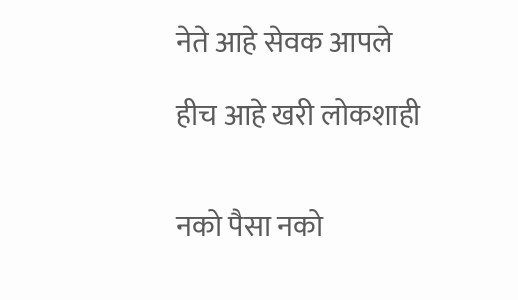नेते आहे सेवक आपले

हीच आहे खरी लोकशाही


नको पैसा नको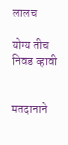लालच

योग्य तीच निवड व्हावी


मतदानाने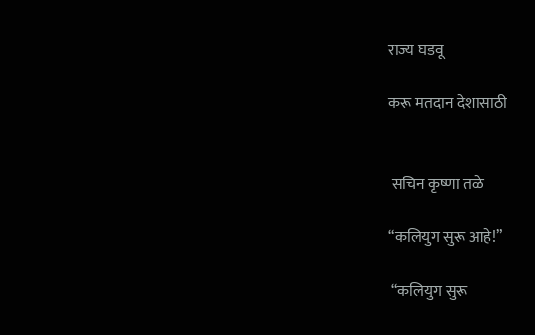राज्य घडवू

करू मतदान देशासाठी


 सचिन कृष्णा तळे

“कलियुग सुरू आहे!”

 “कलियुग सुरू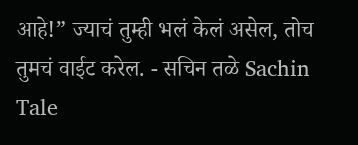आहे!” ज्याचं तुम्ही भलं केलं असेल, तोच तुमचं वाईट करेल. - सचिन तळे Sachin Tale